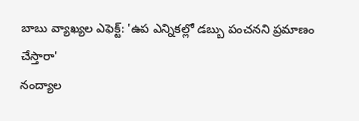బాబు వ్యాఖ్యల ఎఫెక్ట్: 'ఉప ఎన్నికల్లో డబ్బు పంచనని ప్రమాణం చేస్తారా'
నంద్యాల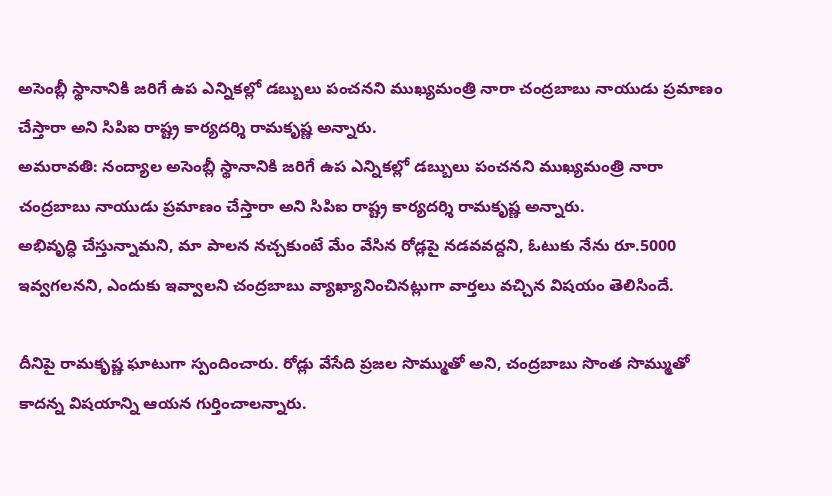అసెంబ్లీ స్థానానికి జరిగే ఉప ఎన్నికల్లో డబ్బులు పంచనని ముఖ్యమంత్రి నారా చంద్రబాబు నాయుడు ప్రమాణం చేస్తారా అని సిపిఐ రాష్ట్ర కార్యదర్శి రామకృష్ణ అన్నారు.
అమరావతి: నంద్యాల అసెంబ్లీ స్థానానికి జరిగే ఉప ఎన్నికల్లో డబ్బులు పంచనని ముఖ్యమంత్రి నారా చంద్రబాబు నాయుడు ప్రమాణం చేస్తారా అని సిపిఐ రాష్ట్ర కార్యదర్శి రామకృష్ణ అన్నారు.
అభివృద్ధి చేస్తున్నామని, మా పాలన నచ్చకుంటే మేం వేసిన రోడ్లపై నడవవద్దని, ఓటుకు నేను రూ.5000 ఇవ్వగలనని, ఎందుకు ఇవ్వాలని చంద్రబాబు వ్యాఖ్యానించినట్లుగా వార్తలు వచ్చిన విషయం తెలిసిందే.

దీనిపై రామకృష్ణ ఘాటుగా స్పందించారు. రోడ్లు వేసేది ప్రజల సొమ్ముతో అని, చంద్రబాబు సొంత సొమ్ముతో కాదన్న విషయాన్ని ఆయన గుర్తించాలన్నారు.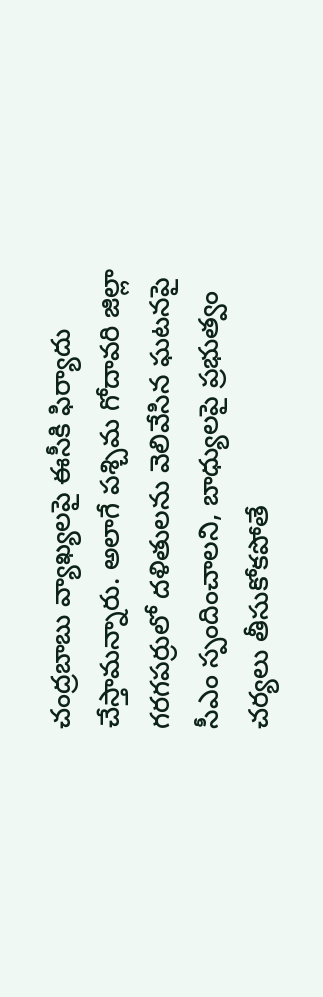చంద్రబాబు వ్యాఖ్యలపై ఈసీకి ఫిర్యాదు చేస్తామన్నారు. అలాగే పశ్చిమ గోదావరి జిల్లా గరగపర్రులో దళితులను వెలివేసిన ఘటనపై సీఎం స్పందించాలని, బాధ్యులపై ప్రభుత్వం చర్యలు తీసుకోకపోతే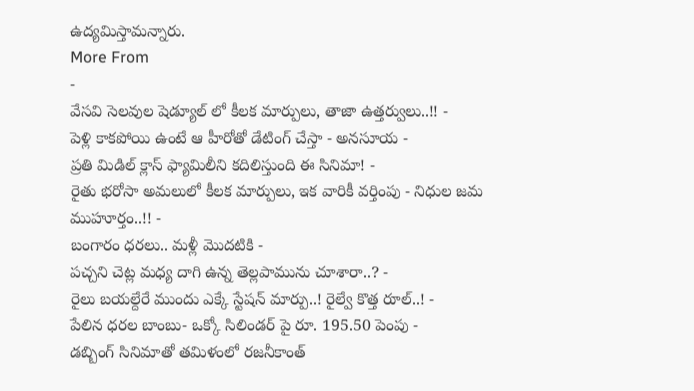ఉద్యమిస్తామన్నారు.
More From
-
వేసవి సెలవుల షెడ్యూల్ లో కీలక మార్పులు, తాజా ఉత్తర్వులు..!! -
పెళ్లి కాకపోయి ఉంటే ఆ హీరోతో డేటింగ్ చేస్తా - అనసూయ -
ప్రతి మిడిల్ క్లాస్ ఫ్యామిలీని కదిలిస్తుంది ఈ సినిమా! -
రైతు భరోసా అమలులో కీలక మార్పులు, ఇక వారికీ వర్తింపు - నిధుల జమ ముహూర్తం..!! -
బంగారం ధరలు.. మళ్లీ మొదటికి -
పచ్చని చెట్ల మధ్య దాగి ఉన్న తెల్లపామును చూశారా..? -
రైలు బయల్దేరే ముందు ఎక్కే స్టేషన్ మార్పు..! రైల్వే కొత్త రూల్..! -
పేలిన ధరల బాంబు- ఒక్కో సిలిండర్ పై రూ. 195.50 పెంపు -
డబ్బింగ్ సినిమాతో తమిళంలో రజనీకాంత్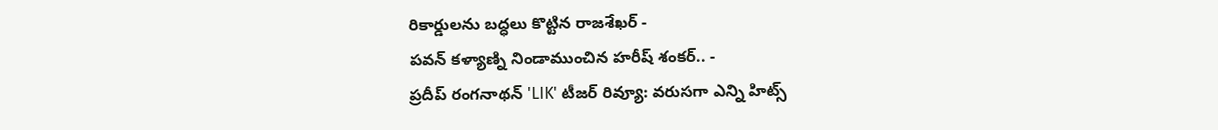రికార్డులను బద్ధలు కొట్టిన రాజశేఖర్ -
పవన్ కళ్యాణ్ని నిండాముంచిన హరీష్ శంకర్.. -
ప్రదీప్ రంగనాథన్ 'LIK' టీజర్ రివ్యూ: వరుసగా ఎన్ని హిట్స్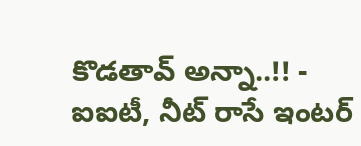కొడతావ్ అన్నా..!! -
ఐఐటీ, నీట్ రాసే ఇంటర్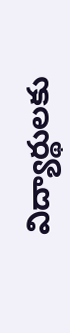విద్యార్థులకు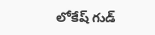లోకేష్ గుడ్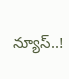న్యూస్..!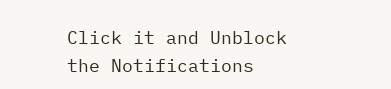Click it and Unblock the Notifications